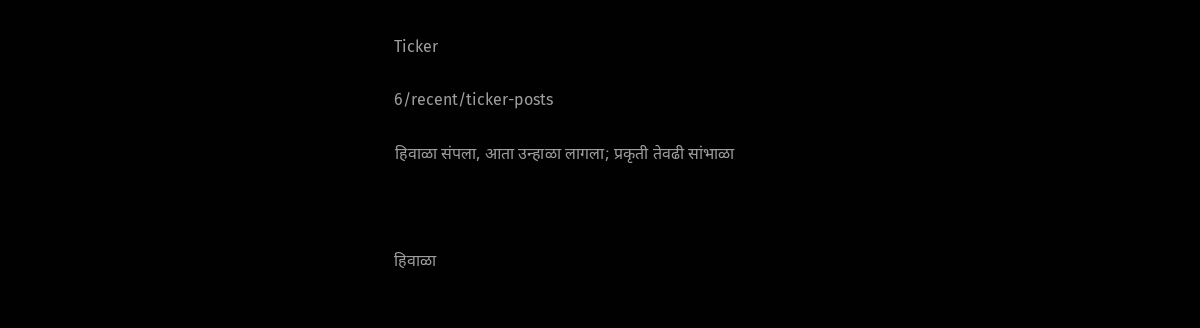Ticker

6/recent/ticker-posts

हिवाळा संपला, आता उन्हाळा लागला; प्रकृती तेवढी सांभाळा



हिवाळा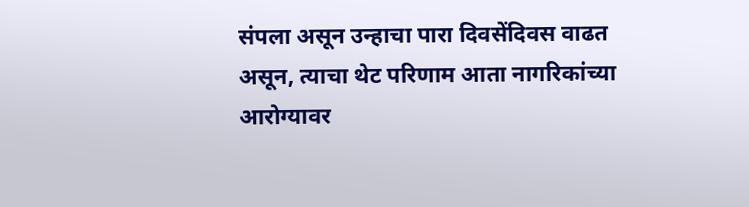संपला असून उन्हाचा पारा दिवसेंदिवस वाढत असून, त्याचा थेट परिणाम आता नागरिकांच्या आरोग्यावर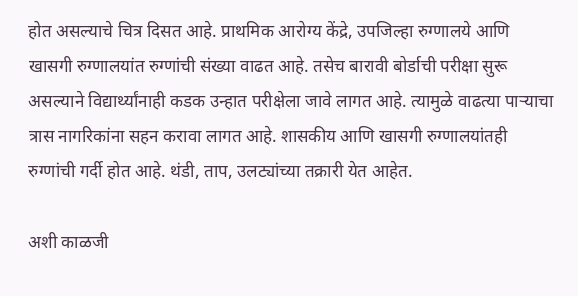होत असल्याचे चित्र दिसत आहे. प्राथमिक आरोग्य केंद्रे, उपजिल्हा रुग्णालये आणि खासगी रुग्णालयांत रुग्णांची संख्या वाढत आहे. तसेच बारावी बोर्डाची परीक्षा सुरू असल्याने विद्यार्थ्यांनाही कडक उन्हात परीक्षेला जावे लागत आहे. त्यामुळे वाढत्या पाऱ्याचा त्रास नागरिकांना सहन करावा लागत आहे. शासकीय आणि खासगी रुग्णालयांतही रुग्णांची गर्दी होत आहे. थंडी, ताप, उलट्यांच्या तक्रारी येत आहेत.

अशी काळजी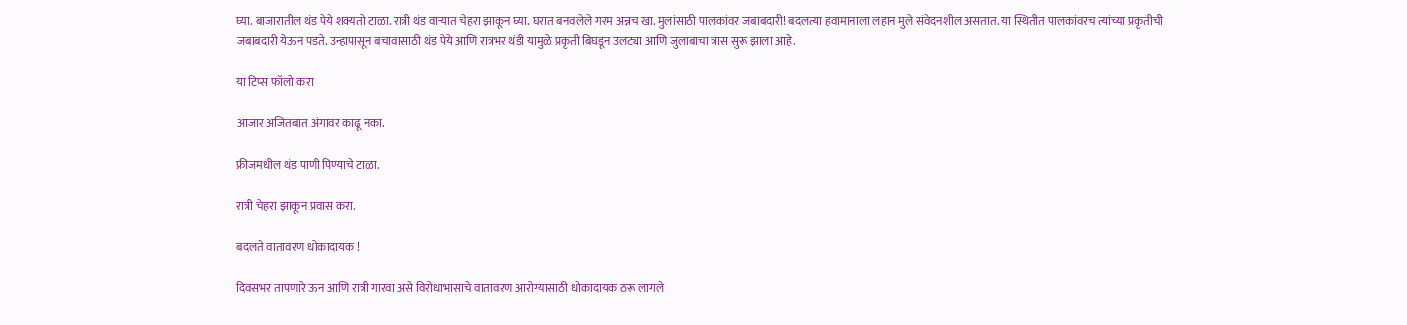घ्या. बाजारातील थंड पेये शक्यतो टाळा. रात्री थंड वाऱ्यात चेहरा झाकून घ्या. घरात बनवलेले गरम अन्नच खा. मुलांसाठी पालकांवर जबाबदारी! बदलत्या हवामानाला लहान मुले संवेदनशील असतात. या स्थितीत पालकांवरच त्यांच्या प्रकृतीची जबाबदारी येऊन पडते. उन्हापासून बचावासाठी थंड पेये आणि रात्रभर थंडी यामुळे प्रकृती बिघडून उलट्या आणि जुलाबाचा त्रास सुरू झाला आहे.

या टिप्स फॉलो करा

आजार अजितबात अंगावर काढू नका.

फ्रीजमधील थंड पाणी पिण्याचे टाळा.

रात्री चेहरा झाकून प्रवास करा.

बदलते वातावरण धोकादायक !

दिवसभर तापणारे ऊन आणि रात्री गारवा असे विरोधाभासाचे वातावरण आरोग्यासाठी धोकादायक ठरू लागले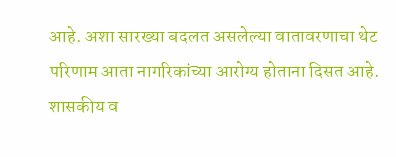आहे. अशा सारख्या बदलत असलेल्या वातावरणाचा थेट परिणाम आता नागरिकांच्या आरोग्य होताना दिसत आहे. शासकीय व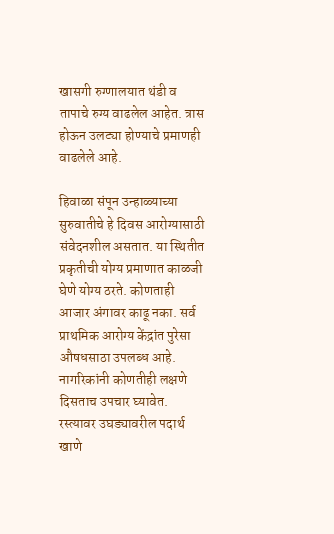खासगी रुग्णालयात थंडी व तापाचे रुग्य वाढलेल आहेत. त्रास होऊन उलट्या होण्याचे प्रमाणही वाढलेले आहे.

हिवाळा संपून उन्हाळ्याच्या सुरुवातीचे हे दिवस आरोग्यासाठी संवेदनशील असतात. या स्थितीत प्रकृतीची योग्य प्रमाणात काळजी घेणे योग्य ठरते. कोणताही आजार अंगावर काढू नका. सर्व प्राथमिक आरोग्य केंद्रांत पुरेसा औषधसाठा उपलब्ध आहे. नागरिकांनी कोणतीही लक्षणे दिसताच उपचार घ्यावेत. रस्त्यावर उघड्यावरील पदार्थ खाणे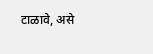टाळावे, असे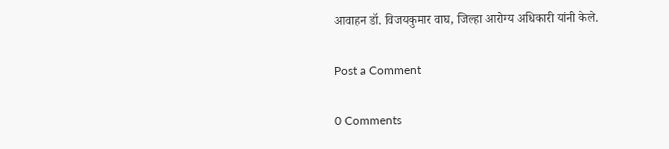आवाहन डॉ. विजयकुमार वाघ, जिल्हा आरोग्य अधिकारी यांनी केले.

Post a Comment

0 Comments